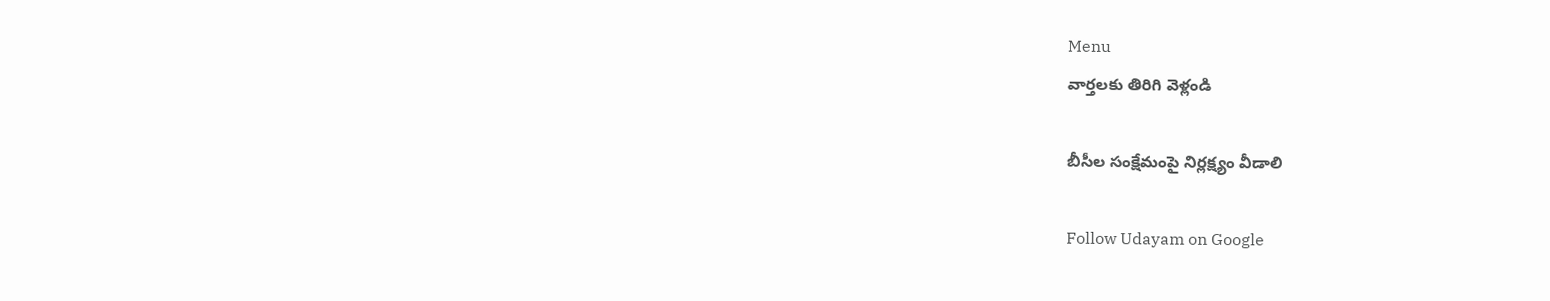Menu
వార్తలకు తిరిగి వెళ్లండి

బీసీల సంక్షేమంపై నిర్లక్ష్యం వీడాలి

Follow Udayam on Google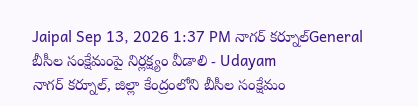Jaipal Sep 13, 2026 1:37 PM నాగర్ కర్నూల్General
బీసీల సంక్షేమంపై నిర్లక్ష్యం వీడాలి - Udayam
నాగర్ కర్నూల్, జిల్లా కేంద్రంలోని బీసీల సంక్షేమం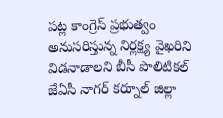పట్ల కాంగ్రెస్ ప్రభుత్వం అనుసరిస్తున్న నిర్లక్ష్య వైఖరిని విడనాడాలని బీసీ పొలిటికల్ జేఏసీ నాగర్ కర్నూల్ జిల్లా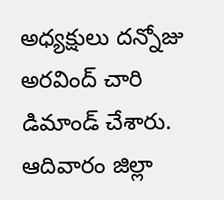అధ్యక్షులు దన్నోజు అరవింద్ చారి డిమాండ్ చేశారు. ఆదివారం జిల్లా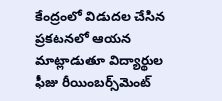కేంద్రంలో విడుదల చేసిన ప్రకటనలో ఆయన మాట్లాడుతూ విద్యార్థుల ఫీజు రీయింబర్స్‌మెంట్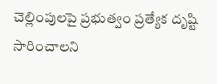చెల్లింపులపై ప్రభుత్వం ప్రత్యేక దృష్టి సారించాలని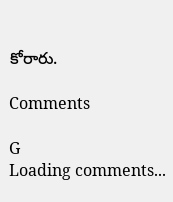కోరారు.

Comments

G
Loading comments...